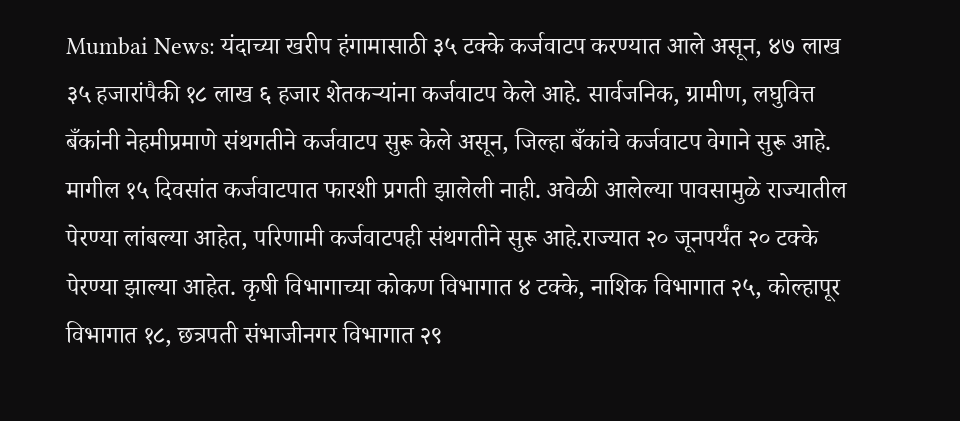Mumbai News: यंदाच्या खरीप हंगामासाठी ३५ टक्के कर्जवाटप करण्यात आले असून, ४७ लाख ३५ हजारांपैकी १८ लाख ६ हजार शेतकऱ्यांना कर्जवाटप केले आहे. सार्वजनिक, ग्रामीण, लघुवित्त बँकांनी नेहमीप्रमाणे संथगतीने कर्जवाटप सुरू केले असून, जिल्हा बँकांचे कर्जवाटप वेगाने सुरू आहे.
मागील १५ दिवसांत कर्जवाटपात फारशी प्रगती झालेली नाही. अवेळी आलेल्या पावसामुळे राज्यातील पेरण्या लांबल्या आहेत, परिणामी कर्जवाटपही संथगतीने सुरू आहे.राज्यात २० जूनपर्यंत २० टक्के पेरण्या झाल्या आहेत. कृषी विभागाच्या कोकण विभागात ४ टक्के, नाशिक विभागात २५, कोल्हापूर विभागात १८, छत्रपती संभाजीनगर विभागात २९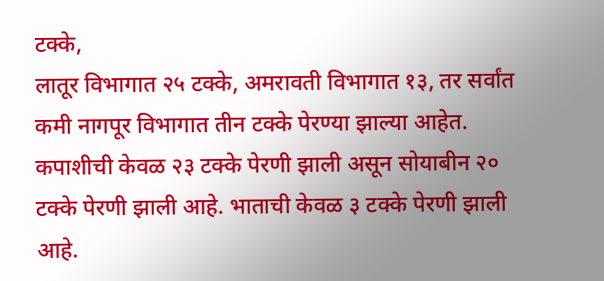टक्के,
लातूर विभागात २५ टक्के, अमरावती विभागात १३, तर सर्वांत कमी नागपूर विभागात तीन टक्के पेरण्या झाल्या आहेत. कपाशीची केवळ २३ टक्के पेरणी झाली असून सोयाबीन २० टक्के पेरणी झाली आहे. भाताची केवळ ३ टक्के पेरणी झाली आहे.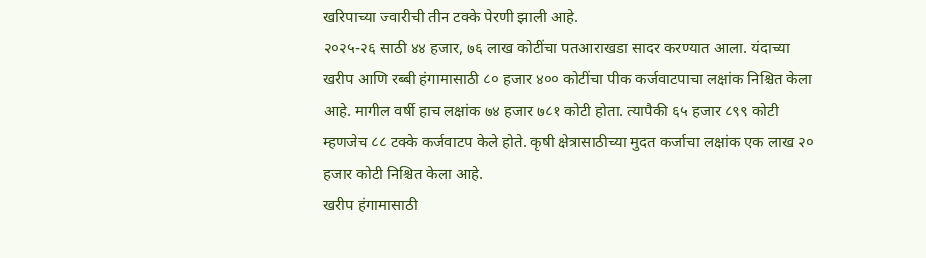खरिपाच्या ज्वारीची तीन टक्के पेरणी झाली आहे.
२०२५-२६ साठी ४४ हजार, ७६ लाख कोटींचा पतआराखडा सादर करण्यात आला. यंदाच्या खरीप आणि रब्बी हंगामासाठी ८० हजार ४०० कोटींचा पीक कर्जवाटपाचा लक्षांक निश्चित केला आहे. मागील वर्षी हाच लक्षांक ७४ हजार ७८१ कोटी होता. त्यापैकी ६५ हजार ८९९ कोटी म्हणजेच ८८ टक्के कर्जवाटप केले होते. कृषी क्षेत्रासाठीच्या मुदत कर्जाचा लक्षांक एक लाख २० हजार कोटी निश्चित केला आहे.
खरीप हंगामासाठी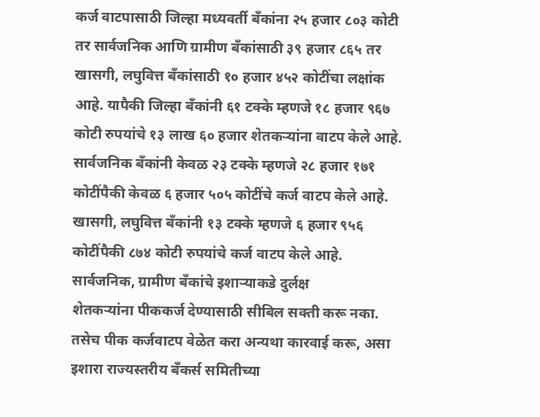कर्ज वाटपासाठी जिल्हा मध्यवर्ती बँकांना २५ हजार ८०३ कोटी तर सार्वजनिक आणि ग्रामीण बँकांसाठी ३९ हजार ८६५ तर खासगी, लघुवित्त बँकांसाठी १० हजार ४५२ कोटींचा लक्षांक आहे. यापैकी जिल्हा बँकांनी ६१ टक्के म्हणजे १८ हजार ९६७ कोटी रुपयांचे १३ लाख ६० हजार शेतकऱ्यांना वाटप केले आहे. सार्वजनिक बँकांनी केवळ २३ टक्के म्हणजे २८ हजार १७१ कोटींपैकी केवळ ६ हजार ५०५ कोटींचे कर्ज वाटप केले आहे. खासगी, लघुवित्त बँकांनी १३ टक्के म्हणजे ६ हजार ९५६ कोटींपैकी ८७४ कोटी रुपयांचे कर्ज वाटप केले आहे.
सार्वजनिक, ग्रामीण बँकांचे इशाऱ्याकडे दुर्लक्ष
शेतकऱ्यांना पीककर्ज देण्यासाठी सीबिल सक्ती करू नका. तसेच पीक कर्जवाटप वेळेत करा अन्यथा कारवाई करू, असा इशारा राज्यस्तरीय बँकर्स समितीच्या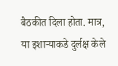बैठकीत दिला होता. मात्र, या इशाऱ्याकडे दुर्लक्ष केले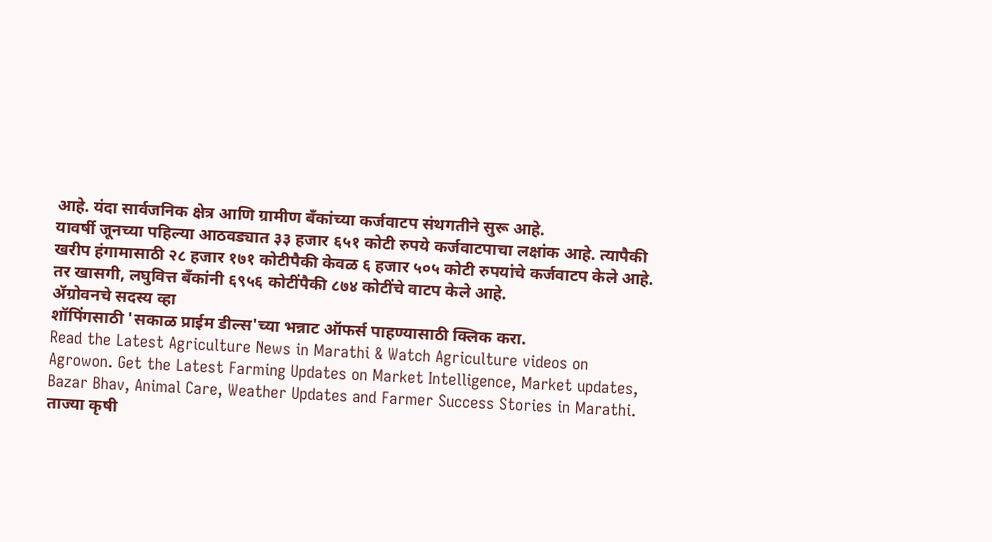आहे. यंदा सार्वजनिक क्षेत्र आणि ग्रामीण बँकांच्या कर्जवाटप संथगतीने सुरू आहे.
यावर्षी जूनच्या पहिल्या आठवड्यात ३३ हजार ६५१ कोटी रुपये कर्जवाटपाचा लक्षांक आहे. त्यापैकी खरीप हंगामासाठी २८ हजार १७१ कोटीपैकी केवळ ६ हजार ५०५ कोटी रुपयांचे कर्जवाटप केले आहे. तर खासगी, लघुवित्त बँकांनी ६९५६ कोटींपैकी ८७४ कोटींचे वाटप केले आहे.
ॲग्रोवनचे सदस्य व्हा
शॉपिंगसाठी 'सकाळ प्राईम डील्स'च्या भन्नाट ऑफर्स पाहण्यासाठी क्लिक करा.
Read the Latest Agriculture News in Marathi & Watch Agriculture videos on Agrowon. Get the Latest Farming Updates on Market Intelligence, Market updates, Bazar Bhav, Animal Care, Weather Updates and Farmer Success Stories in Marathi.
ताज्या कृषी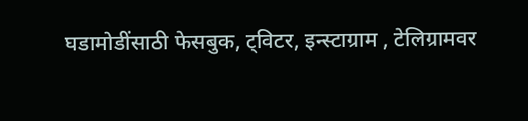घडामोडींसाठी फेसबुक, ट्विटर, इन्स्टाग्राम , टेलिग्रामवर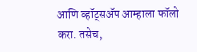आणि व्हॉट्सॲप आम्हाला फॉलो करा. तसेच,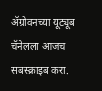ॲग्रोवनच्या यूट्यूब चॅनेलला आजच सबस्क्राइब करा.